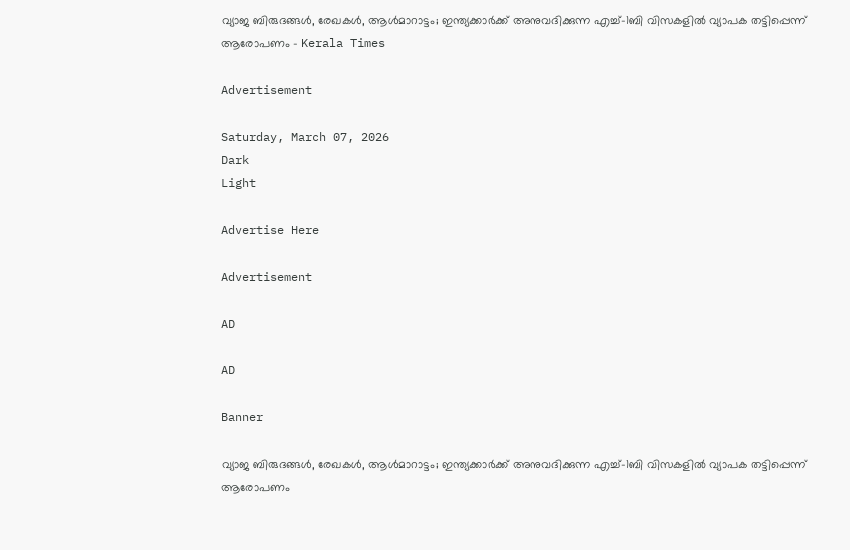വ്യാജ ബിരുദങ്ങൾ, രേഖകൾ, ആൾമാറാട്ടം; ഇന്ത്യക്കാർക്ക് അനുവദിക്കുന്ന എച്ച്-1ബി വിസകളിൽ വ്യാപക തട്ടിപ്പെന്ന് ആരോപണം - Kerala Times

Advertisement

Saturday, March 07, 2026
Dark
Light

Advertise Here

Advertisement

AD

AD

Banner

വ്യാജ ബിരുദങ്ങൾ, രേഖകൾ, ആൾമാറാട്ടം; ഇന്ത്യക്കാർക്ക് അനുവദിക്കുന്ന എച്ച്-1ബി വിസകളിൽ വ്യാപക തട്ടിപ്പെന്ന് ആരോപണം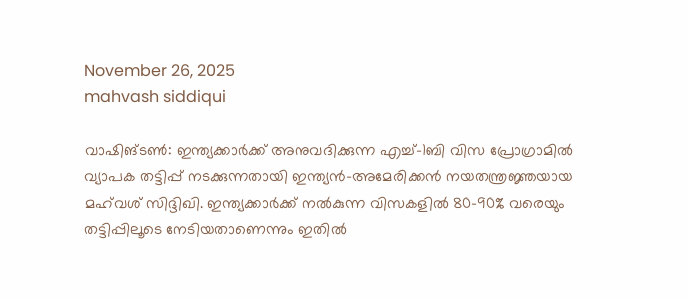November 26, 2025
mahvash siddiqui

വാഷിങ്ടൺ: ഇന്ത്യക്കാർക്ക് അനുവദിക്കുന്ന എച്ച്-1ബി വിസ പ്രോഗ്രാമിൽ വ്യാപക തട്ടിപ്പ് നടക്കുന്നതായി ഇന്ത്യൻ-അമേരിക്കൻ നയതന്ത്രജ്ഞയായ മഹ്‌വശ് സിദ്ദിഖി. ഇന്ത്യക്കാർക്ക് നൽകുന്ന വിസകളിൽ 80–90% വരെയും തട്ടിപ്പിലൂടെ നേടിയതാണെന്നും ഇതിൽ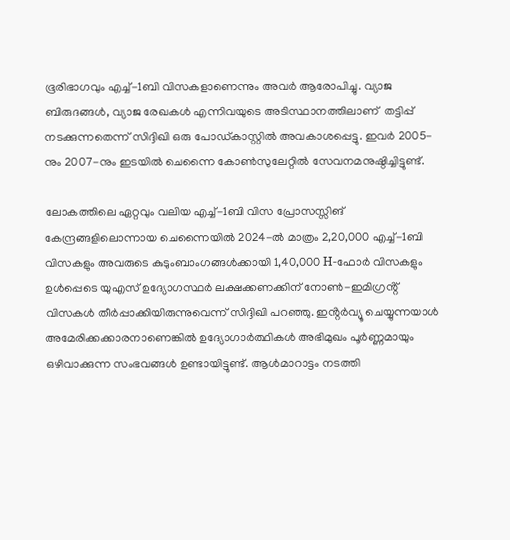ഭൂരിഭാഗവും എച്ച്-1ബി വിസകളാണെന്നും അവർ ആരോപിച്ചു. വ്യാജ ബിരുദങ്ങൾ, വ്യാജ രേഖകൾ എന്നിവയുടെ അടിസ്ഥാനത്തിലാണ്  തട്ടിപ്പ് നടക്കുന്നതെന്ന് സിദ്ദിഖി ഒരു പോഡ്കാസ്റ്റിൽ അവകാശപ്പെട്ടു. ഇവർ 2005-നും 2007-നും ഇടയിൽ ചെന്നൈ കോൺസുലേറ്റിൽ സേവനമനുഷ്ഠിച്ചിട്ടുണ്ട്.

ലോകത്തിലെ ഏറ്റവും വലിയ എച്ച്-1ബി വിസ പ്രോസസ്സിങ് കേന്ദ്രങ്ങളിലൊന്നായ ചെന്നൈയിൽ 2024-ൽ മാത്രം 2,20,000 എച്ച്-1ബി വിസകളും അവരുടെ കുടുംബാംഗങ്ങൾക്കായി 1,40,000 H-ഫോർ വിസകളും ഉൾപ്പെടെ യുഎസ് ഉദ്യോഗസ്ഥർ ലക്ഷക്കണക്കിന് നോൺ-ഇമിഗ്രൻ്റ് വിസകൾ തീർപ്പാക്കിയിരുന്നുവെന്ന് സിദ്ദിഖി പറഞ്ഞു. ഇൻ്റർവ്യൂ ചെയ്യുന്നയാൾ അമേരിക്കക്കാരനാണെങ്കിൽ ഉദ്യോഗാർത്ഥികൾ അഭിമുഖം പൂർണ്ണമായും ഒഴിവാക്കുന്ന സംഭവങ്ങൾ ഉണ്ടായിട്ടുണ്ട്. ആൾമാറാട്ടം നടത്തി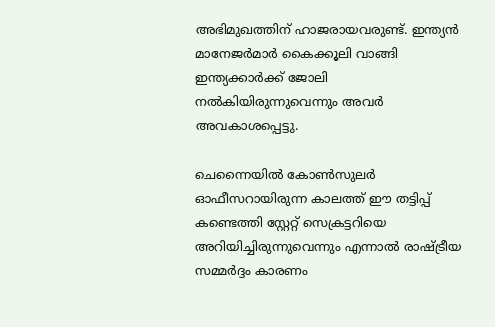അഭിമുഖത്തിന് ഹാജരായവരുണ്ട്. ഇന്ത്യൻ മാനേജർമാർ കൈക്കൂലി വാങ്ങി ഇന്ത്യക്കാർക്ക് ജോലി നൽകിയിരുന്നുവെന്നും അവർ അവകാശപ്പെട്ടു.

ചെന്നൈയിൽ കോൺസുലർ ഓഫീസറായിരുന്ന കാലത്ത് ഈ തട്ടിപ്പ് കണ്ടെത്തി സ്റ്റേറ്റ് സെക്രട്ടറിയെ അറിയിച്ചിരുന്നുവെന്നും എന്നാൽ രാഷ്ട്രീയ സമ്മർദ്ദം കാരണം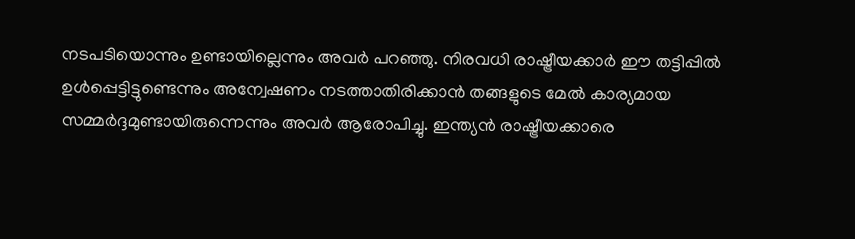നടപടിയൊന്നും ഉണ്ടായില്ലെന്നും അവർ പറഞ്ഞു. നിരവധി രാഷ്ട്രീയക്കാർ ഈ തട്ടിപ്പിൽ ഉൾപ്പെട്ടിട്ടുണ്ടെന്നും അന്വേഷണം നടത്താതിരിക്കാൻ തങ്ങളുടെ മേൽ കാര്യമായ സമ്മർദ്ദമുണ്ടായിരുന്നെന്നും അവർ ആരോപിച്ചു. ഇന്ത്യൻ രാഷ്ട്രീയക്കാരെ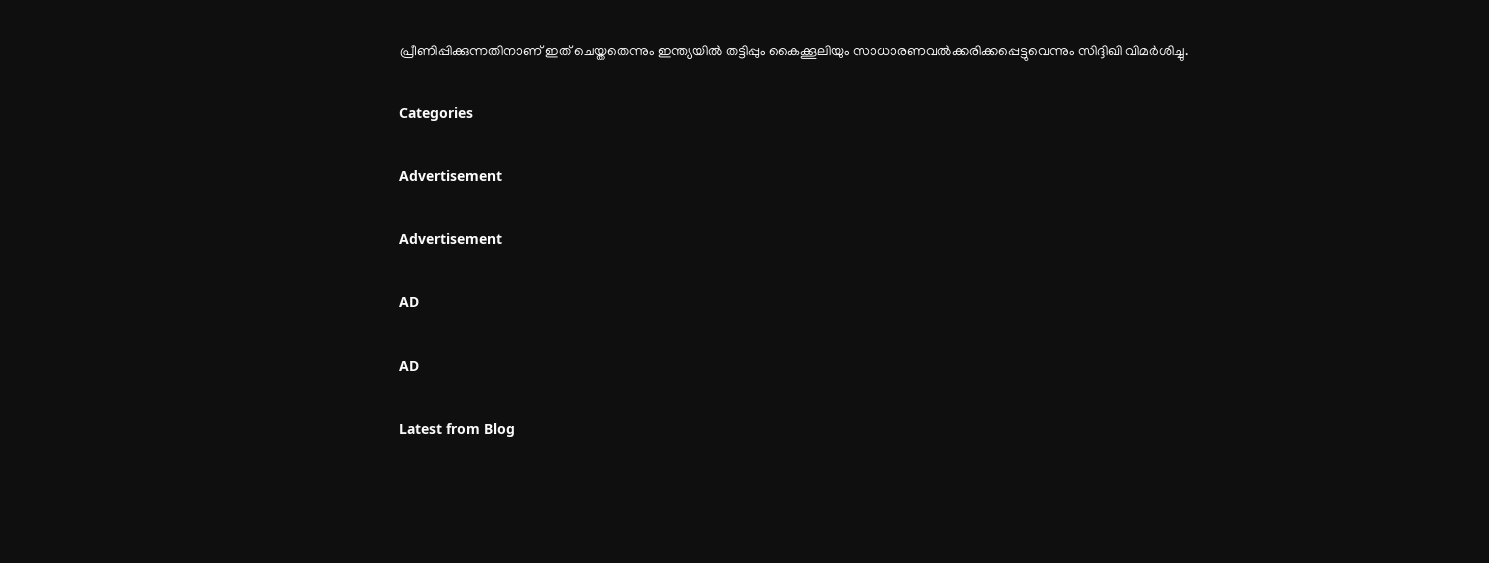പ്രീണിപ്പിക്കുന്നതിനാണ് ഇത് ചെയ്തതെന്നും ഇന്ത്യയിൽ തട്ടിപ്പും കൈക്കൂലിയും സാധാരണവൽക്കരിക്കപ്പെട്ടുവെന്നും സിദ്ദിഖി വിമർശിച്ചു.

Categories

Advertisement

Advertisement

AD

AD

Latest from Blog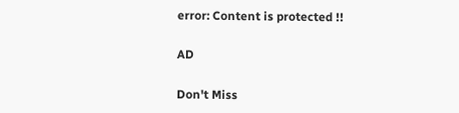error: Content is protected !!

AD

Don't Miss